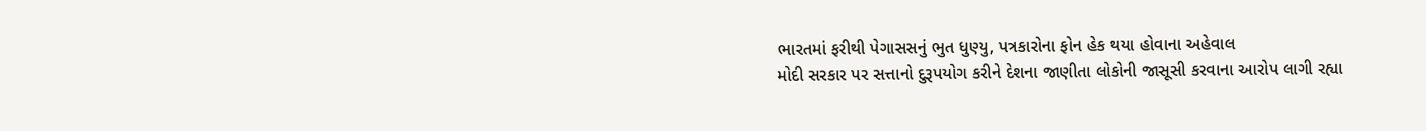ભારતમાં ફરીથી પેગાસસનું ભુત ધુણ્યુ, પત્રકારોના ફોન હેક થયા હોવાના અહેવાલ
મોદી સરકાર પર સત્તાનો દુરૂપયોગ કરીને દેશના જાણીતા લોકોની જાસૂસી કરવાના આરોપ લાગી રહ્યા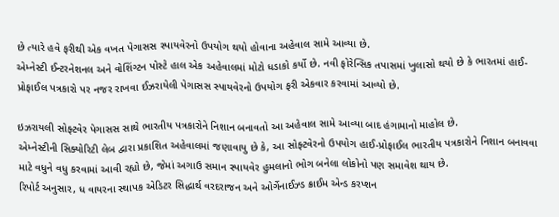છે ત્યારે હવે ફરીથી એક વખત પેગાસસ સ્પાયવેરનો ઉપયોગ થયો હોવાના અહેવાલ સામે આવ્યા છે.
એમ્નેસ્ટી ઈન્ટરનેશનલ અને વોશિંગ્ટન પોસ્ટે હાલ એક અહેવાલમાં મોટો ધડાકો કર્યો છે. નવી ફોરેન્સિક તપાસમાં ખુલાસો થયો છે કે ભારતમાં હાઈ-પ્રોફાઈલ પત્રકારો પર નજર રાખવા ઈઝરાયેલી પેગાસસ સ્પાયવેરનો ઉપયોગ ફરી એકવાર કરવામાં આવ્યો છે.

ઇઝરાયલી સોફ્ટવેર પેગાસસ સાથે ભારતીય પત્રકારોને નિશાન બનાવતો આ અહેવાલ સામે આવ્યા બાદ હંગામાનો માહોલ છે.
એમ્નેસ્ટીની સિક્યોરિટી લેબ દ્વારા પ્રકાશિત અહેવાલમાં જણાવાયુ છે કે, આ સોફ્ટવેરનો ઉપયોગ હાઈ-પ્રોફાઈલ ભારતીય પત્રકારોને નિશાન બનાવવા માટે વધુને વધુ કરવામાં આવી રહ્યો છે, જેમાં અગાઉ સમાન સ્પાયવેર હુમલાનો ભોગ બનેલા લોકોનો પણ સમાવેશ થાય છે.
રિપોર્ટ અનુસાર, ધ વાયરના સ્થાપક એડિટર સિદ્ધાર્થ વરદરાજન અને ઓર્ગેનાઈઝ્ડ ક્રાઈમ એન્ડ કરપ્શન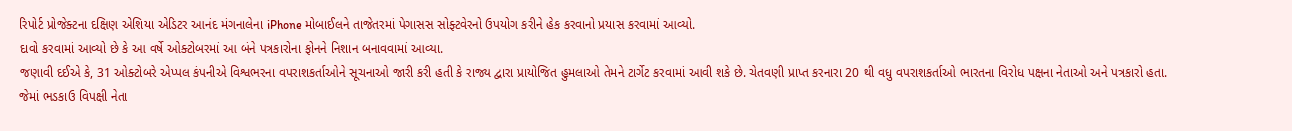રિપોર્ટ પ્રોજેક્ટના દક્ષિણ એશિયા એડિટર આનંદ મંગનાલેના iPhone મોબાઈલને તાજેતરમાં પેગાસસ સોફ્ટવેરનો ઉપયોગ કરીને હેક કરવાનો પ્રયાસ કરવામાં આવ્યો.
દાવો કરવામાં આવ્યો છે કે આ વર્ષે ઓક્ટોબરમાં આ બંને પત્રકારોના ફોનને નિશાન બનાવવામાં આવ્યા.
જણાવી દઈએ કે, 31 ઓક્ટોબરે એપ્પલ કંપનીએ વિશ્વભરના વપરાશકર્તાઓને સૂચનાઓ જારી કરી હતી કે રાજ્ય દ્વારા પ્રાયોજિત હુમલાઓ તેમને ટાર્ગેટ કરવામાં આવી શકે છે. ચેતવણી પ્રાપ્ત કરનારા 20 થી વધુ વપરાશકર્તાઓ ભારતના વિરોધ પક્ષના નેતાઓ અને પત્રકારો હતા.
જેમાં ભડકાઉ વિપક્ષી નેતા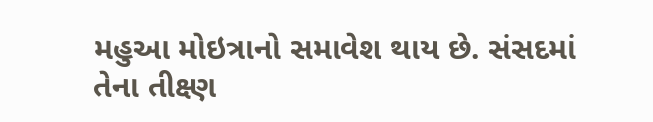મહુઆ મોઇત્રાનો સમાવેશ થાય છે. સંસદમાં તેના તીક્ષ્ણ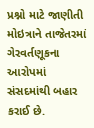પ્રશ્નો માટે જાણીતી મોઇત્રાને તાજેતરમાં ગેરવર્તણૂકના આરોપમાં સંસદમાંથી બહાર કરાઈ છે.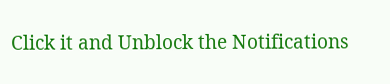Click it and Unblock the Notifications